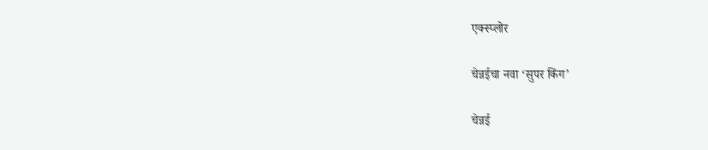एक्स्प्लोर

चेन्नईचा नवा ‘सुपर किंग’

चेन्नई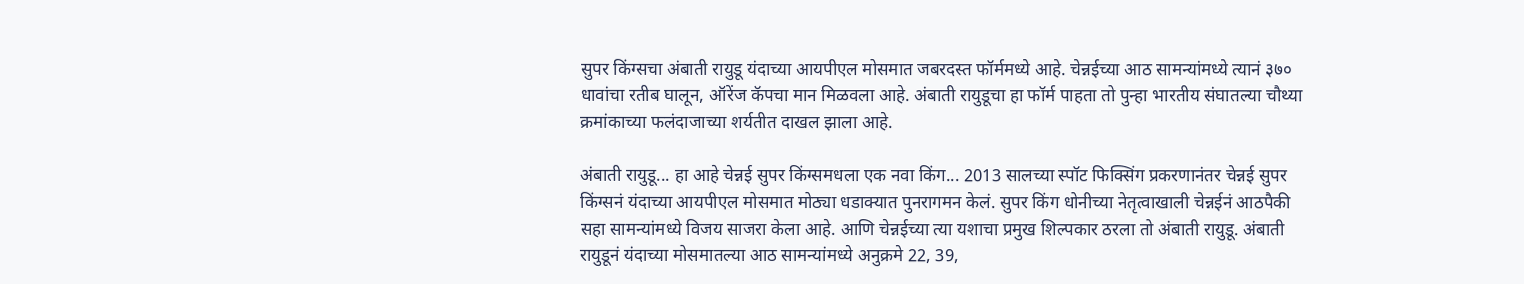सुपर किंग्सचा अंबाती रायुडू यंदाच्या आयपीएल मोसमात जबरदस्त फॉर्ममध्ये आहे. चेन्नईच्या आठ सामन्यांमध्ये त्यानं ३७० धावांचा रतीब घालून, ऑरेंज कॅपचा मान मिळवला आहे. अंबाती रायुडूचा हा फॉर्म पाहता तो पुन्हा भारतीय संघातल्या चौथ्या क्रमांकाच्या फलंदाजाच्या शर्यतीत दाखल झाला आहे.

अंबाती रायुडू... हा आहे चेन्नई सुपर किंग्समधला एक नवा किंग... 2013 सालच्या स्पॉट फिक्सिंग प्रकरणानंतर चेन्नई सुपर किंग्सनं यंदाच्या आयपीएल मोसमात मोठ्या धडाक्यात पुनरागमन केलं. सुपर किंग धोनीच्या नेतृत्वाखाली चेन्नईनं आठपैकी सहा सामन्यांमध्ये विजय साजरा केला आहे. आणि चेन्नईच्या त्या यशाचा प्रमुख शिल्पकार ठरला तो अंबाती रायुडू. अंबाती रायुडूनं यंदाच्या मोसमातल्या आठ सामन्यांमध्ये अनुक्रमे 22, 39,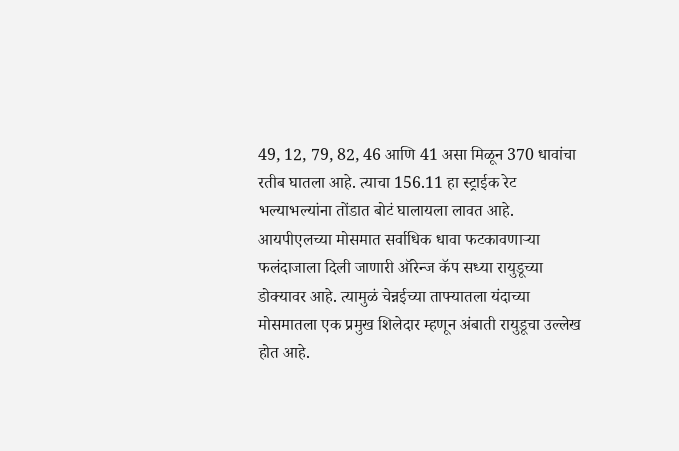49, 12, 79, 82, 46 आणि 41 असा मिळून 370 धावांचा रतीब घातला आहे. त्याचा 156.11 हा स्ट्राईक रेट भल्याभल्यांना तोंडात बोटं घालायला लावत आहे. आयपीएलच्या मोसमात सर्वाधिक धावा फटकावणाऱ्या फलंदाजाला दिली जाणारी ऑरेन्ज कॅप सध्या रायुडूच्या डोक्यावर आहे. त्यामुळं चेन्नईच्या ताफ्यातला यंदाच्या मोसमातला एक प्रमुख शिलेदार म्हणून अंबाती रायुडूचा उल्लेख होत आहे.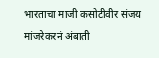भारताचा माजी कसोटीवीर संजय मांजरेकरनं अंबाती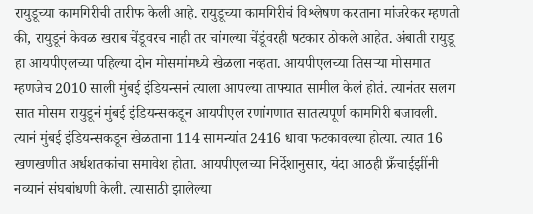रायुडूच्या कामगिरीची तारीफ केली आहे. रायुडूच्या कामगिरीचं विश्लेषण करताना मांजरेकर म्हणतो की, रायुडूनं केवळ खराब चेंडूवरच नाही तर चांगल्या चेंडूंवरही षटकार ठोकले आहेत. अंबाती रायुडू हा आयपीएलच्या पहिल्या दोन मोसमांमध्ये खेळला नव्हता. आयपीएलच्या तिसऱ्या मोसमात म्हणजेच 2010 साली मुंबई इंडियन्सनं त्याला आपल्या ताफ्यात सामील केलं होतं. त्यानंतर सलग सात मोसम रायुडूनं मुंबई इंडियन्सकडून आयपीएल रणांगणात सातत्यपूर्ण कामगिरी बजावली. त्यानं मुंबई इंडियन्सकडून खेळताना 114 सामन्यांत 2416 धावा फटकावल्या होत्या. त्यात 16 खणखणीत अर्धशतकांचा समावेश होता. आयपीएलच्या निर्देशानुसार, यंदा आठही फ्रँचाईझींनी नव्यानं संघबांधणी केली. त्यासाठी झालेल्या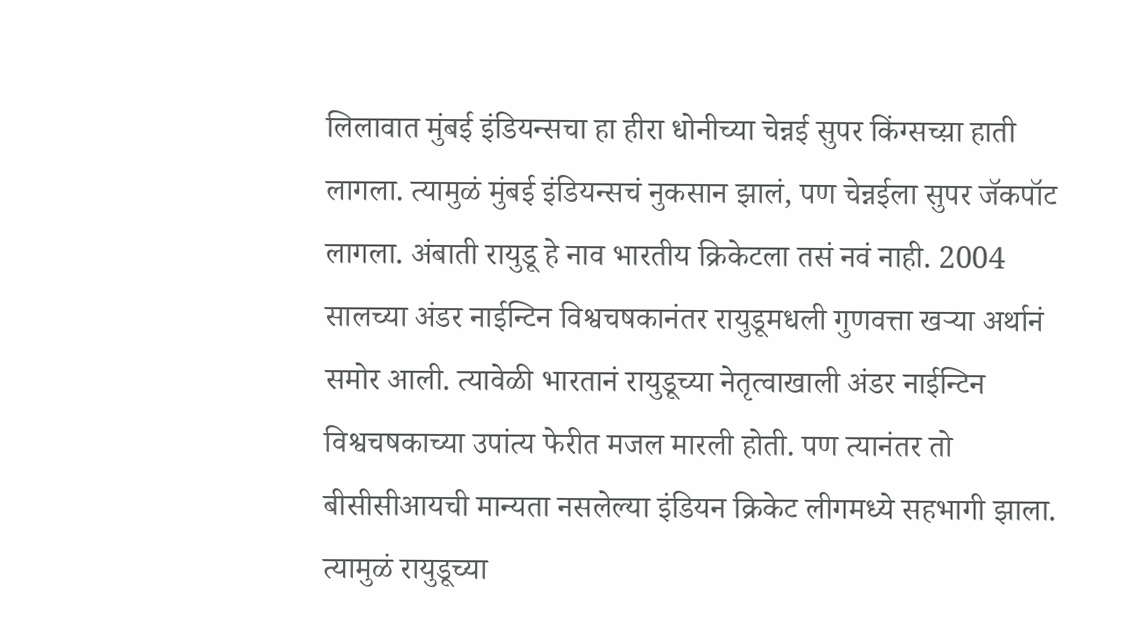लिलावात मुंबई इंडियन्सचा हा हीरा धोनीच्या चेन्नई सुपर किंग्सच्य़ा हाती लागला. त्यामुळं मुंबई इंडियन्सचं नुकसान झालं, पण चेन्नईला सुपर जॅकपॉट लागला. अंबाती रायुडू हे नाव भारतीय क्रिकेटला तसं नवं नाही. 2004 सालच्या अंडर नाईन्टिन विश्वचषकानंतर रायुडूमधली गुणवत्ता खऱ्या अर्थानं समोर आली. त्यावेळी भारतानं रायुडूच्या नेतृत्वाखाली अंडर नाईन्टिन विश्वचषकाच्या उपांत्य फेरीत मजल मारली होती. पण त्यानंतर तो बीसीसीआयची मान्यता नसलेल्या इंडियन क्रिकेट लीगमध्ये सहभागी झाला. त्यामुळं रायुडूच्या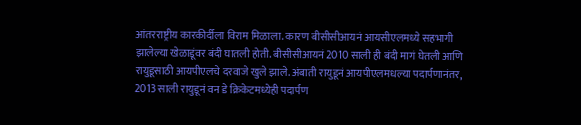आंतरराष्ट्रीय कारकीर्दीला विराम मिळाला. कारण बीसीसीआयनं आयसीएलमध्ये सहभागी झालेल्या खेळाडूंवर बंदी घातली होती. बीसीसीआयनं 2010 साली ही बंदी मागं घेतली आणि रायुडूसाठी आयपीएलचे दरवाजे खुले झाले. अंबाती रायुडूनं आयपीएलमधल्या पदार्पणानंतर, 2013 साली रायुडूनं वन डे क्रिकेटमध्येही पदार्पण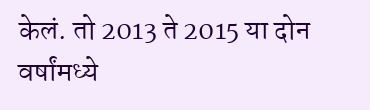केलं. तो 2013 ते 2015 या दोन वर्षांमध्ये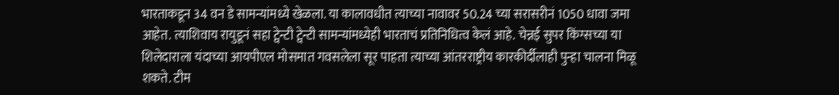भारताकडून 34 वन डे सामन्यांमध्ये खेळला. या कालावधीत त्याच्या नावावर 50.24 च्या सरासरीनं 1050 धावा जमा आहेत. त्याशिवाय रायुडूनं सहा ट्वेन्टी ट्वेन्टी सामन्यांमध्येही भारताचं प्रतिनिधित्व केलं आहे. चेन्नई सुपर किंग्सच्या या शिलेदाराला यंदाच्या आयपीएल मोसमात गवसलेला सूर पाहता त्याच्या आंतरराष्ट्रीय कारकीर्दीलाही पुन्हा चालना मिळू शकते. टीम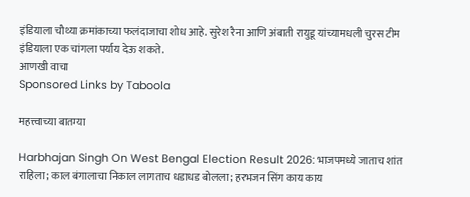इंडियाला चौथ्या क्रमांकाच्या फलंदाजाचा शोध आहे. सुरेश रैना आणि अंबाती रायुडू यांच्यामधली चुरस टीम इंडियाला एक चांगला पर्याय देऊ शकते.
आणखी वाचा
Sponsored Links by Taboola

महत्त्वाच्या बातम्या

Harbhajan Singh On West Bengal Election Result 2026: भाजपमध्ये जाताच शांत राहिला; काल बंगालाचा निकाल लागताच धडाधड बोलला; हरभजन सिंग काय काय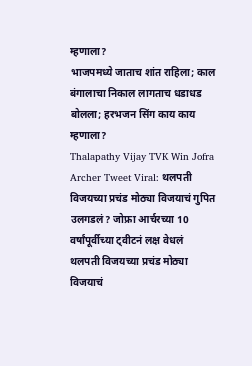म्हणाला?
भाजपमध्ये जाताच शांत राहिला; काल बंगालाचा निकाल लागताच धडाधड बोलला; हरभजन सिंग काय काय म्हणाला?
Thalapathy Vijay TVK Win Jofra Archer Tweet Viral: थलपती विजयच्या प्रचंड मोठ्या विजयाचं गुपित उलगडलं? जोफ्रा आर्चरच्या 10 वर्षांपूर्वीच्या ट्वीटनं लक्ष वेधलं
थलपती विजयच्या प्रचंड मोठ्या विजयाचं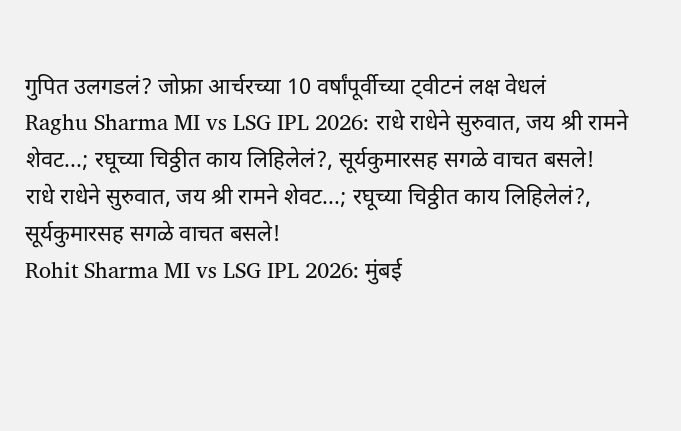गुपित उलगडलं? जोफ्रा आर्चरच्या 10 वर्षांपूर्वीच्या ट्वीटनं लक्ष वेधलं
Raghu Sharma MI vs LSG IPL 2026: राधे राधेने सुरुवात, जय श्री रामने शेवट...; रघूच्या चिठ्ठीत काय लिहिलेलं?, सूर्यकुमारसह सगळे वाचत बसले!
राधे राधेने सुरुवात, जय श्री रामने शेवट...; रघूच्या चिठ्ठीत काय लिहिलेलं?, सूर्यकुमारसह सगळे वाचत बसले!
Rohit Sharma MI vs LSG IPL 2026: मुंबई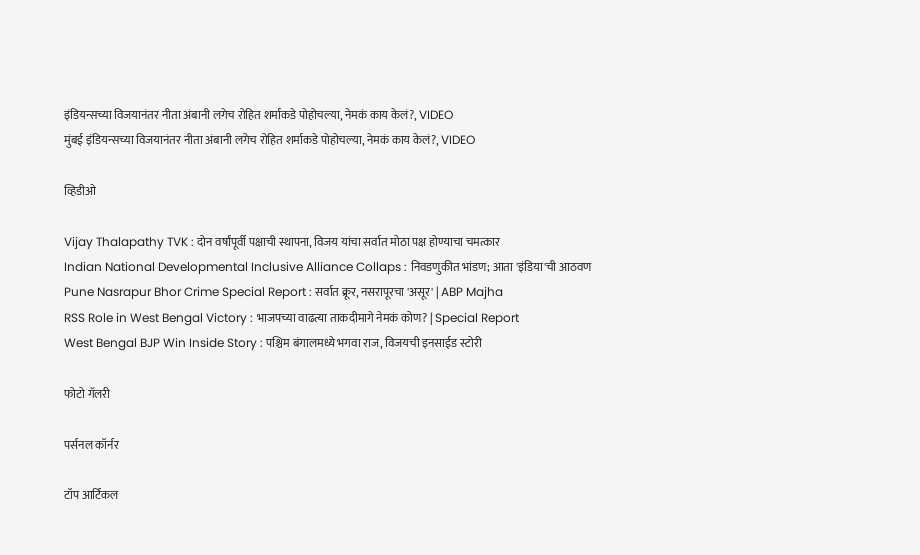इंडियन्सच्या विजयानंतर नीता अंबानी लगेच रोहित शर्माकडे पोहोचल्या, नेमकं काय केलं?, VIDEO
मुंबई इंडियन्सच्या विजयानंतर नीता अंबानी लगेच रोहित शर्माकडे पोहोचल्या, नेमकं काय केलं?, VIDEO

व्हिडीओ

Vijay Thalapathy TVK : दोन वर्षांपूर्वी पक्षाची स्थापना, विजय यांचा सर्वात मोठा पक्ष होण्याचा चमत्कार
Indian National Developmental Inclusive Alliance Collaps : निवडणुकीत भांडण; आता 'इंडिया'ची आठवण
Pune Nasrapur Bhor Crime Special Report : सर्वात क्रूर, नसरापूरचा 'असूर' | ABP Majha
RSS Role in West Bengal Victory : भाजपच्या वाढत्या ताकदीमागे नेमकं कोण? | Special Report
West Bengal BJP Win Inside Story : पश्चिम बंगालमध्ये भगवा राज, विजयची इनसाईड स्टोरी

फोटो गॅलरी

पर्सनल कॉर्नर

टॉप आर्टिकल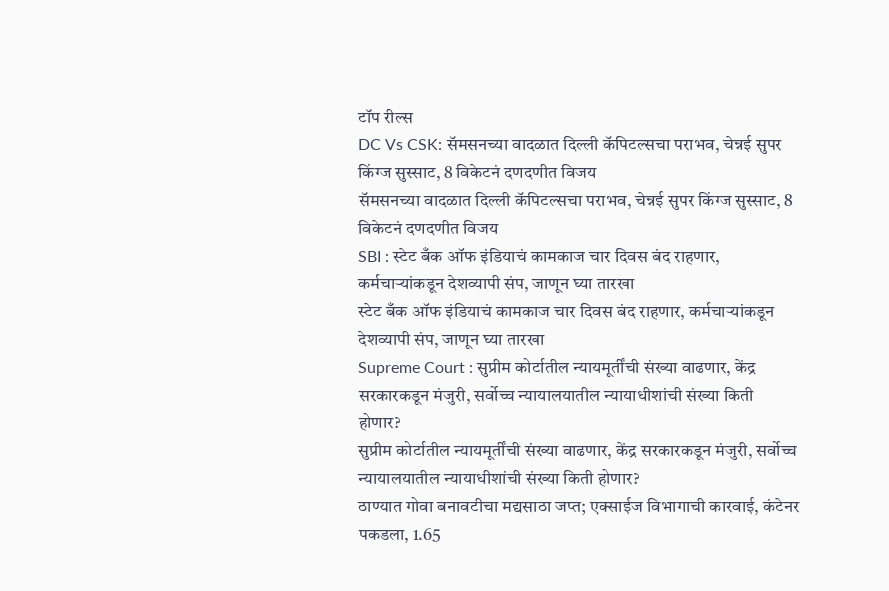टॉप रील्स
DC Vs CSK: सॅमसनच्या वादळात दिल्ली कॅपिटल्सचा पराभव, चेन्नई सुपर किंग्ज सुस्साट, 8 विकेटनं दणदणीत विजय
सॅमसनच्या वादळात दिल्ली कॅपिटल्सचा पराभव, चेन्नई सुपर किंग्ज सुस्साट, 8 विकेटनं दणदणीत विजय
SBI : स्टेट बँक ऑफ इंडियाचं कामकाज चार दिवस बंद राहणार, कर्मचाऱ्यांकडून देशव्यापी संप, जाणून घ्या तारखा
स्टेट बँक ऑफ इंडियाचं कामकाज चार दिवस बंद राहणार, कर्मचाऱ्यांकडून देशव्यापी संप, जाणून घ्या तारखा
Supreme Court : सुप्रीम कोर्टातील न्यायमूर्तींची संख्या वाढणार, केंद्र सरकारकडून मंजुरी, सर्वोच्च न्यायालयातील न्यायाधीशांची संख्या किती होणार?
सुप्रीम कोर्टातील न्यायमूर्तींची संख्या वाढणार, केंद्र सरकारकडून मंजुरी, सर्वोच्च न्यायालयातील न्यायाधीशांची संख्या किती होणार?
ठाण्यात गोवा बनावटीचा मद्यसाठा जप्त; एक्साईज विभागाची कारवाई, कंटेनर पकडला, 1.65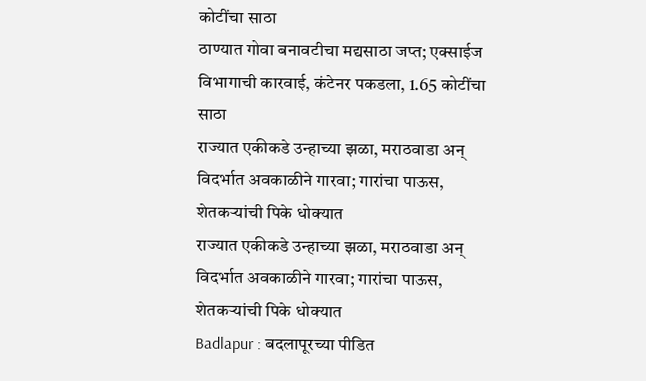कोटींचा साठा
ठाण्यात गोवा बनावटीचा मद्यसाठा जप्त; एक्साईज विभागाची कारवाई, कंटेनर पकडला, 1.65 कोटींचा साठा
राज्यात एकीकडे उन्हाच्या झळा, मराठवाडा अन् विदर्भात अवकाळीने गारवा; गारांचा पाऊस, शेतकऱ्यांची पिके धोक्यात
राज्यात एकीकडे उन्हाच्या झळा, मराठवाडा अन् विदर्भात अवकाळीने गारवा; गारांचा पाऊस, शेतकऱ्यांची पिके धोक्यात
Badlapur : बदलापूरच्या पीडित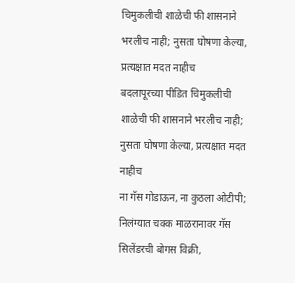चिमुकलीची शाळेची फी शासनाने भरलीच नाही; नुसता घोषणा केल्या, प्रत्यक्षात मदत नाहीच
बदलापूरच्या पीडित चिमुकलीची शाळेची फी शासनाने भरलीच नाही; नुसता घोषणा केल्या, प्रत्यक्षात मदत नाहीच
ना गॅस गोडाऊन, ना कुठला ओटीपी; निलंग्यात चक्क माळरानावर गॅस सिलेंडरची बोगस विक्री,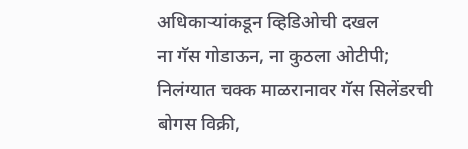अधिकाऱ्यांकडून व्हिडिओची दखल
ना गॅस गोडाऊन, ना कुठला ओटीपी; निलंग्यात चक्क माळरानावर गॅस सिलेंडरची बोगस विक्री,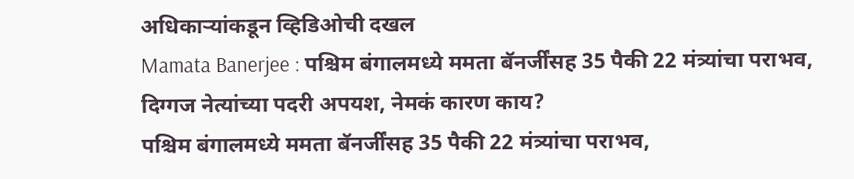अधिकाऱ्यांकडून व्हिडिओची दखल
Mamata Banerjee : पश्चिम बंगालमध्ये ममता बॅनर्जींसह 35 पैकी 22 मंत्र्यांचा पराभव, दिग्गज नेत्यांच्या पदरी अपयश, नेमकं कारण काय?
पश्चिम बंगालमध्ये ममता बॅनर्जींसह 35 पैकी 22 मंत्र्यांचा पराभव,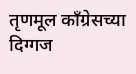तृणमूल काँग्रेसच्या दिग्गज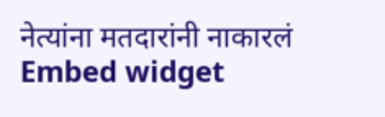नेत्यांना मतदारांनी नाकारलं
Embed widget